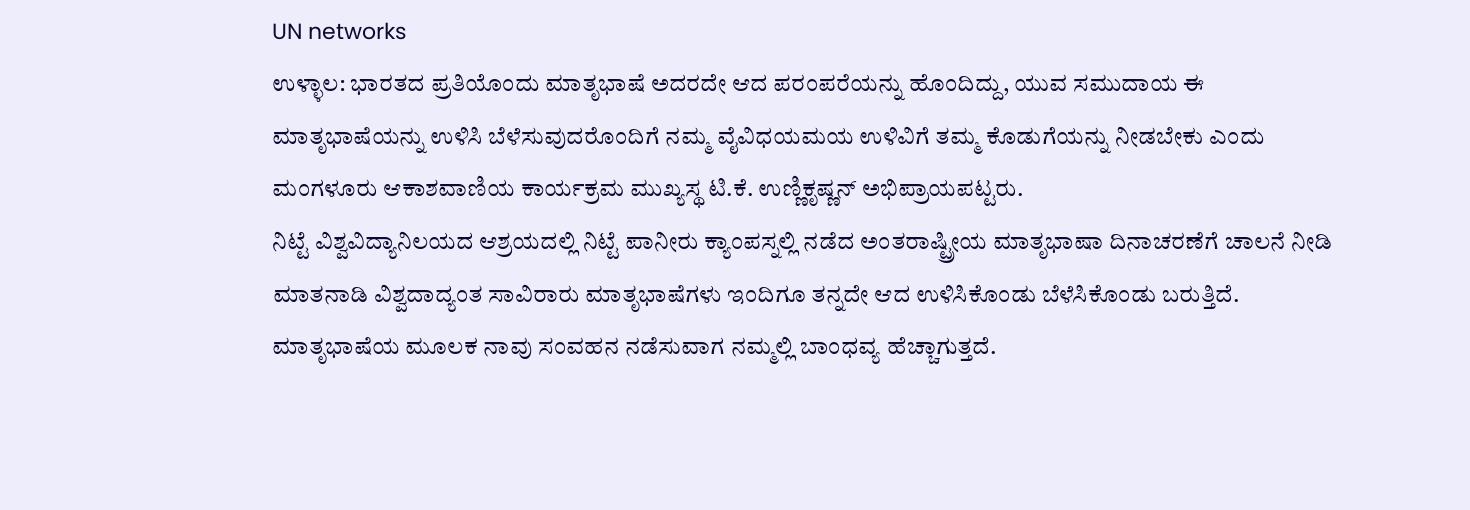UN networks
ಉಳ್ಳಾಲ: ಭಾರತದ ಪ್ರತಿಯೊಂದು ಮಾತೃಭಾಷೆ ಅದರದೇ ಆದ ಪರಂಪರೆಯನ್ನು ಹೊಂದಿದ್ದು, ಯುವ ಸಮುದಾಯ ಈ ಮಾತೃಭಾಷೆಯನ್ನು ಉಳಿಸಿ ಬೆಳೆಸುವುದರೊಂದಿಗೆ ನಮ್ಮ ವೈವಿಧಯಮಯ ಉಳಿವಿಗೆ ತಮ್ಮ ಕೊಡುಗೆಯನ್ನು ನೀಡಬೇಕು ಎಂದು ಮಂಗಳೂರು ಆಕಾಶವಾಣಿಯ ಕಾರ್ಯಕ್ರಮ ಮುಖ್ಯಸ್ಥ ಟಿ.ಕೆ. ಉಣ್ಣಿಕೃಷ್ಣನ್ ಅಭಿಪ್ರಾಯಪಟ್ಟರು.
ನಿಟ್ಟೆ ವಿಶ್ವವಿದ್ಯಾನಿಲಯದ ಆಶ್ರಯದಲ್ಲಿ ನಿಟ್ಟೆ ಪಾನೀರು ಕ್ಯಾಂಪಸ್ನಲ್ಲಿ ನಡೆದ ಅಂತರಾಷ್ಟ್ರೀಯ ಮಾತೃಭಾಷಾ ದಿನಾಚರಣೆಗೆ ಚಾಲನೆ ನೀಡಿ ಮಾತನಾಡಿ ವಿಶ್ವದಾದ್ಯಂತ ಸಾವಿರಾರು ಮಾತೃಭಾಷೆಗಳು ಇಂದಿಗೂ ತನ್ನದೇ ಆದ ಉಳಿಸಿಕೊಂಡು ಬೆಳೆಸಿಕೊಂಡು ಬರುತ್ತಿದೆ. ಮಾತೃಭಾಷೆಯ ಮೂಲಕ ನಾವು ಸಂವಹನ ನಡೆಸುವಾಗ ನಮ್ಮಲ್ಲಿ ಬಾಂಧವ್ಯ ಹೆಚ್ಚಾಗುತ್ತದೆ.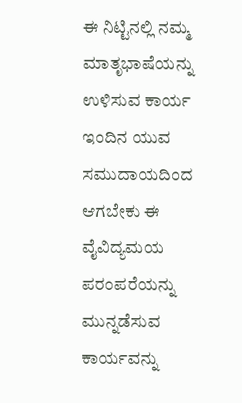ಈ ನಿಟ್ಟಿನಲ್ಲಿ ನಮ್ಮ ಮಾತೃಭಾಷೆಯನ್ನು ಉಳಿಸುವ ಕಾರ್ಯ ಇಂದಿನ ಯುವ ಸಮುದಾಯದಿಂದ ಆಗಬೇಕು ಈ ವೈವಿದ್ಯಮಯ ಪರಂಪರೆಯನ್ನು ಮುನ್ನಡೆಸುವ ಕಾರ್ಯವನ್ನು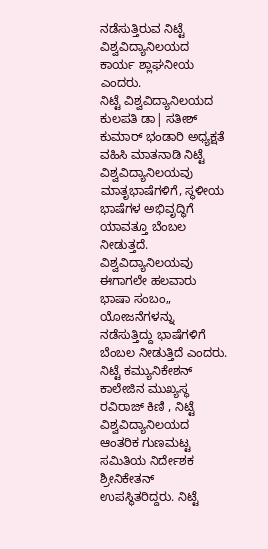ನಡೆಸುತ್ತಿರುವ ನಿಟ್ಟೆ ವಿಶ್ವವಿದ್ಯಾನಿಲಯದ ಕಾರ್ಯ ಶ್ಲಾಘನೀಯ ಎಂದರು.
ನಿಟ್ಟೆ ವಿಶ್ವವಿದ್ಯಾನಿಲಯದ ಕುಲಪತಿ ಡಾ| ಸತೀಶ್ ಕುಮಾರ್ ಭಂಡಾರಿ ಅಧ್ಯಕ್ಷತೆ ವಹಿಸಿ ಮಾತನಾಡಿ ನಿಟ್ಟೆ ವಿಶ್ವವಿದ್ಯಾನಿಲಯವು ಮಾತೃಭಾಷೆಗಳಿಗೆ, ಸ್ಥಳೀಯ ಭಾಷೆಗಳ ಅಭಿವೃದ್ಧಿಗೆ ಯಾವತ್ತೂ ಬೆಂಬಲ ನೀಡುತ್ತದೆ. ವಿಶ್ವವಿದ್ಯಾನಿಲಯವು ಈಗಾಗಲೇ ಹಲವಾರು ಭಾಷಾ ಸಂಬಂ„ ಯೋಜನೆಗಳನ್ನು ನಡೆಸುತ್ತಿದ್ದು ಭಾಷೆಗಳಿಗೆ ಬೆಂಬಲ ನೀಡುತ್ತಿದೆ ಎಂದರು.
ನಿಟ್ಟೆ ಕಮ್ಯುನಿಕೇಶನ್ ಕಾಲೇಜಿನ ಮುಖ್ಯಸ್ಥ ರವಿರಾಜ್ ಕಿಣಿ , ನಿಟ್ಟೆ ವಿಶ್ವವಿದ್ಯಾನಿಲಯದ ಆಂತರಿಕ ಗುಣಮಟ್ಟ ಸಮಿತಿಯ ನಿರ್ದೇಶಕ ಶ್ರೀನಿಕೇತನ್ ಉಪಸ್ಥಿತರಿದ್ದರು. ನಿಟ್ಟೆ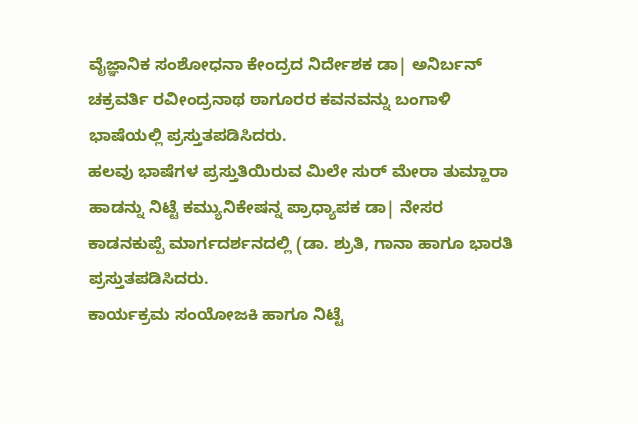ವೈಜ್ಞಾನಿಕ ಸಂಶೋಧನಾ ಕೇಂದ್ರದ ನಿರ್ದೇಶಕ ಡಾ| ಅನಿರ್ಬನ್ ಚಕ್ರವರ್ತಿ ರವೀಂದ್ರನಾಥ ಠಾಗೂರರ ಕವನವನ್ನು ಬಂಗಾಳಿ ಭಾಷೆಯಲ್ಲಿ ಪ್ರಸ್ತುತಪಡಿಸಿದರು.
ಹಲವು ಭಾಷೆಗಳ ಪ್ರಸ್ತುತಿಯಿರುವ ಮಿಲೇ ಸುರ್ ಮೇರಾ ತುಮ್ಹಾರಾ ಹಾಡನ್ನು ನಿಟ್ಟೆ ಕಮ್ಯುನಿಕೇಷನ್ನ ಪ್ರಾಧ್ಯಾಪಕ ಡಾ| ನೇಸರ ಕಾಡನಕುಪ್ಪೆ ಮಾರ್ಗದರ್ಶನದಲ್ಲಿ (ಡಾ. ಶ್ರುತಿ, ಗಾನಾ ಹಾಗೂ ಭಾರತಿ ಪ್ರಸ್ತುತಪಡಿಸಿದರು.
ಕಾರ್ಯಕ್ರಮ ಸಂಯೋಜಕಿ ಹಾಗೂ ನಿಟ್ಟೆ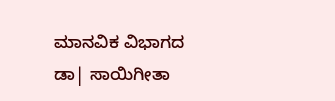ಮಾನವಿಕ ವಿಭಾಗದ ಡಾ| ಸಾಯಿಗೀತಾ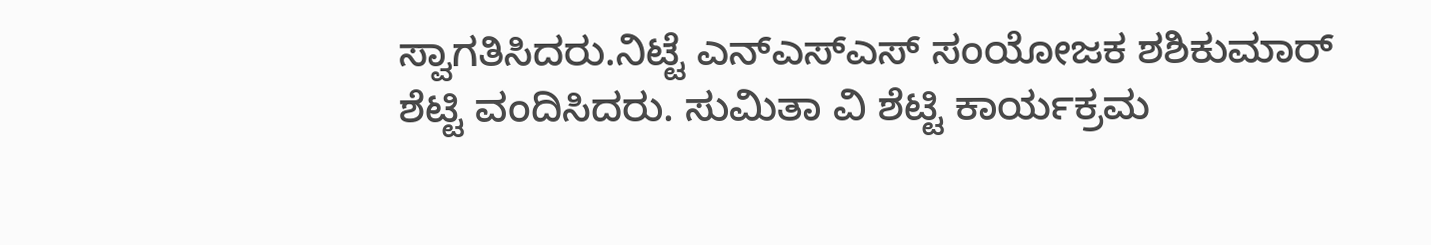ಸ್ವಾಗತಿಸಿದರು.ನಿಟ್ಟೆ ಎನ್ಎಸ್ಎಸ್ ಸಂಯೋಜಕ ಶಶಿಕುಮಾರ್ ಶೆಟ್ಟಿ ವಂದಿಸಿದರು. ಸುಮಿತಾ ವಿ ಶೆಟ್ಟಿ ಕಾರ್ಯಕ್ರಮ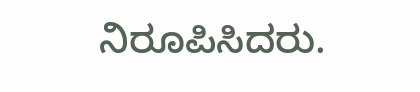ನಿರೂಪಿಸಿದರು.